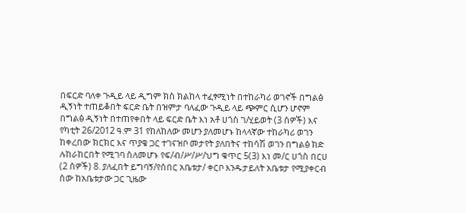በፍርድ ባለቀ ጉዲይ ላይ ዲግም ክስ ክልከላ ተፈፃሚነት በተከራካሪ ወገኖች በግልፅ ዲኝነት ተጠይቆበት ፍርድ ቤት በዝምታ ባለፈው ጉዲይ ላይ ጭምር ሲሆን ሆኖም በግልፅ ዲኝነት በተጠየቀበት ላይ ፍርድ ቤት እነ አቶ ሀጎስ ገ/ሂይወት (3 ሰዎች) እና የካቲት 26/2012 ዓ.ም 31 የከለከለው መሆን ያለመሆኑ ከላላኛው ተከራካሪ ወገን ከቀረበው ክርክር እና ጥያቄ ጋር ተገናዝቦ መታየት ያለበትና ተከሳሽ ወገን በግልፅ ክድ ሉከራከርበት የሚገባ ስለመሆኑ የፍ/ብ/ሥ/ሥ/ህግ ቁጥር 5(3) እነ መ/ር ሀጎስ በርሀ (2 ሰዎች) 8. ያለፈበት ይግባኝ/የሰበር አቤቱታ/ ቀርቦ እንዱታይለት አቤቱታ የሚያቀርብ ሰው ከአቤቱታው ጋር ጊዜው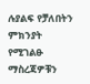ሉያልፍ የቻለበትን ምክንያት የሚገልፁ ማስረጃዎቹን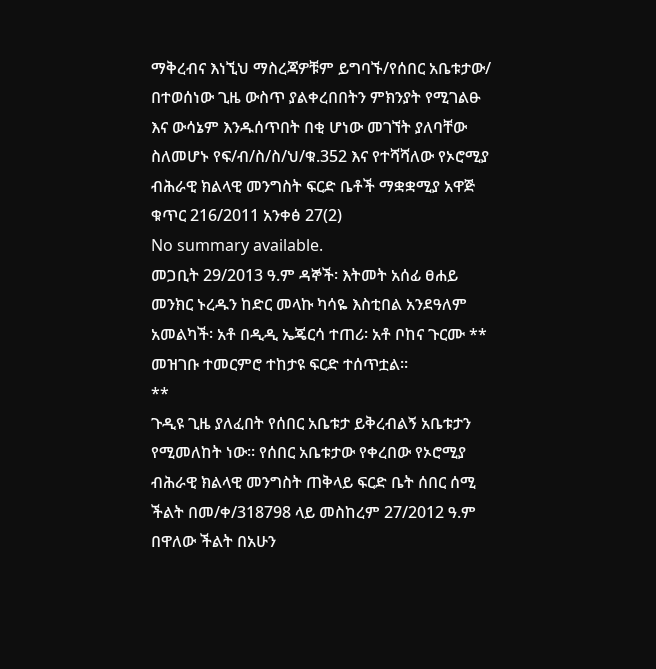ማቅረብና እነኚህ ማስረጃዎቹም ይግባኙ/የሰበር አቤቱታው/ በተወሰነው ጊዜ ውስጥ ያልቀረበበትን ምክንያት የሚገልፁ እና ውሳኔም እንዱሰጥበት በቂ ሆነው መገኘት ያለባቸው ስለመሆኑ የፍ/ብ/ስ/ስ/ህ/ቁ.352 እና የተሻሻለው የኦሮሚያ ብሕራዊ ክልላዊ መንግስት ፍርድ ቤቶች ማቋቋሚያ አዋጅ ቁጥር 216/2011 አንቀፅ 27(2)
No summary available.
መጋቢት 29/2013 ዓ.ም ዳኞች፡ እትመት አሰፊ ፀሐይ መንክር ኑረዱን ከድር መላኩ ካሳዬ እስቲበል አንደዓለም አመልካች፡ አቶ በዲዲ ኤጄርሳ ተጠሪ፡ አቶ ቦከና ጉርሙ **
መዝገቡ ተመርምሮ ተከታዩ ፍርድ ተሰጥቷል።
**
ጉዲዩ ጊዜ ያለፈበት የሰበር አቤቱታ ይቅረብልኝ አቤቱታን የሚመለከት ነው። የሰበር አቤቱታው የቀረበው የኦሮሚያ ብሕራዊ ክልላዊ መንግስት ጠቅላይ ፍርድ ቤት ሰበር ሰሚ ችልት በመ/ቀ/318798 ላይ መስከረም 27/2012 ዓ.ም በዋለው ችልት በአሁን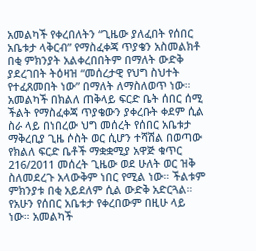አመልካች የቀረበለትን “ጊዜው ያለፈበት የሰበር አቤቱታ ላቅርብ” የማስፈቀጃ ጥያቄን አስመልክቶ በቂ ምክንያት አልቀረበበትም በማለት ውድቅ ያደረገበት ትዕዛዝ “መሰረታዊ የህግ ስህተት የተፈጸመበት ነው” በማለት ለማስለወጥ ነው።
አመልካች በክልለ ጠቅላይ ፍርድ ቤት ሰበር ሰሚ ችልት የማስፈቀጃ ጥያቄውን ያቀረቡት ቀደም ሲል ስራ ላይ በነበረው ህግ መሰረት የሰበር አቤቱታ ማቅረቢያ ጊዜ ሶስት ወር ሲሆን ተሻሽል በወጣው የክልለ ፍርድ ቤቶች ማቋቋሚያ አዋጅ ቁጥር 216/2011 መሰረት ጊዜው ወደ ሁለት ወር ዝቅ ስለመደረጉ አላውቅም ነበር የሚል ነው። ችልቱም ምክንያቱ በቂ አይደለም ሲል ውድቅ አድርጓል።
የአሁን የሰበር አቤቱታ የቀረበውም በዚሁ ላይ ነው። አመልካች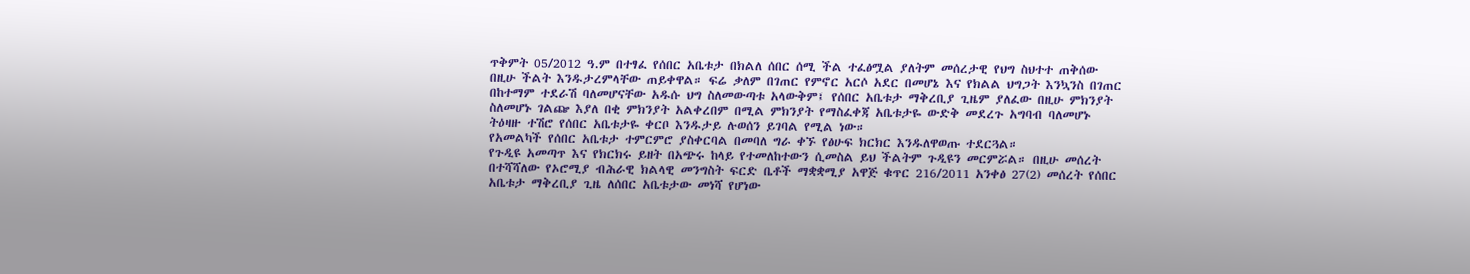ጥቅምት 05/2012 ዓ.ም በተፃፈ የሰበር አቤቱታ በክልለ ሰበር ሰሚ ችል ተፈፅሟል ያለትም መሰረታዊ የህግ ስህተተ ጠቅሰው በዚሁ ችልት እንዱታረምላቸው ጠይቀዋል። ፍሬ ቃለም በገጠር የምኖር አርሶ አደር በመሆኔ እና የክልል ህግጋት እንኳንስ በገጠር በከተማም ተደራሽ ባለመሆናቸው አዱሱ ህግ ስለመውጣቱ አላውቅም፤ የሰበር አቤቱታ ማቅረቢያ ጊዜም ያለፈው በዚሁ ምክንያት ስለመሆኑ ገልጬ እያለ በቂ ምክንያት አልቀረበም በሚል ምክንያት የማስፈቀጃ አቤቱታዬ ውድቅ መደረጉ አግባብ ባለመሆኑ ትዕዛዙ ተሽሮ የሰበር አቤቱታዬ ቀርቦ እንዱታይ ሉወሰን ይገባል የሚል ነው።
የአመልካች የሰበር አቤቱታ ተምርምሮ ያስቀርባል በመባለ ግራ ቀኙ የፅሁፍ ክርክር እንዱለዋወጡ ተደርጓል።
የጉዲዩ አመጣጥ እና የክርክሩ ይዘት በአጭሩ ከላይ የተመለከተውን ሲመስል ይህ ችልትም ጉዲዩን መርምሯል። በዚሁ መሰረት በተሻሻለው የኦሮሚያ ብሕራዊ ክልላዊ መንግስት ፍርድ ቤቶች ማቋቋሚያ አዋጅ ቁጥር 216/2011 አንቀፅ 27(2) መሰረት የሰበር አቤቱታ ማቅረቢያ ጊዜ ለሰበር አቤቱታው መነሻ የሆነው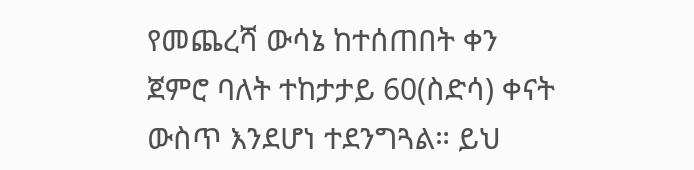የመጨረሻ ውሳኔ ከተሰጠበት ቀን ጀምሮ ባለት ተከታታይ 60(ስድሳ) ቀናት ውስጥ እንደሆነ ተደንግጓል። ይህ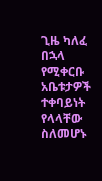ጊዜ ካለፈ በኋላ የሚቀርቡ አቤቱታዎች ተቀባይነት የላላቸው ስለመሆኑ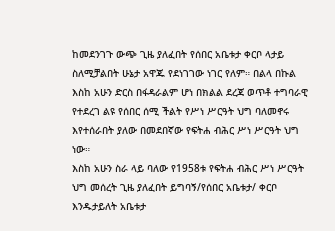ከመደንገጉ ውጭ ጊዜ ያለፈበት የሰበር አቤቱታ ቀርቦ ላታይ ስለሚቻልበት ሁኔታ አዋጁ የደነገገው ነገር የለም። በልላ በኩል እስከ አሁን ድርስ በፋዳራልም ሆነ በክልል ደረጃ ወጥቶ ተግባራዊ የተደረገ ልዩ የሰበር ሰሚ ችልት የሥነ ሥርዓት ህግ ባለመኖሩ እየተሰራበት ያለው በመደበኛው የፍትሐ ብሕር ሥነ ሥርዓት ህግ ነው።
እስከ አሁን ስራ ላይ ባለው የ1958ቱ የፍትሐ ብሕር ሥነ ሥርዓት ህግ መሰረት ጊዜ ያለፈበት ይግባኝ/የሰበር አቤቱታ/ ቀርቦ እንዱታይለት አቤቱታ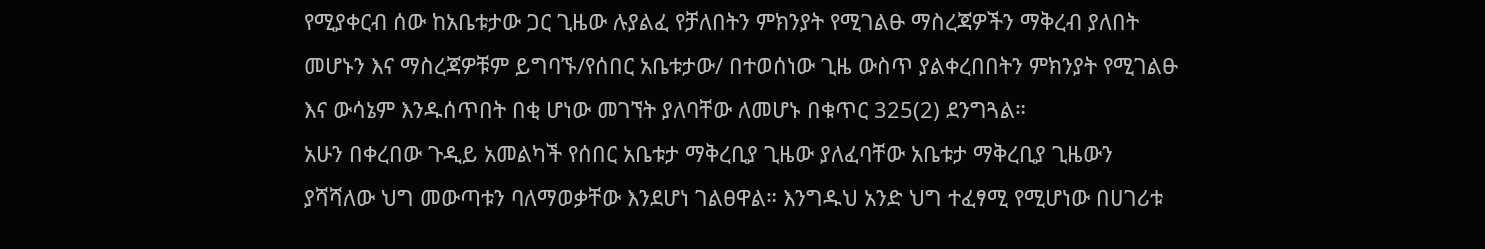የሚያቀርብ ሰው ከአቤቱታው ጋር ጊዜው ሉያልፈ የቻለበትን ምክንያት የሚገልፁ ማስረጃዎችን ማቅረብ ያለበት መሆኑን እና ማስረጃዎቹም ይግባኙ/የሰበር አቤቱታው/ በተወሰነው ጊዜ ውስጥ ያልቀረበበትን ምክንያት የሚገልፁ እና ውሳኔም እንዱሰጥበት በቂ ሆነው መገኘት ያለባቸው ለመሆኑ በቁጥር 325(2) ደንግጓል።
አሁን በቀረበው ጉዲይ አመልካች የሰበር አቤቱታ ማቅረቢያ ጊዜው ያለፈባቸው አቤቱታ ማቅረቢያ ጊዜውን ያሻሻለው ህግ መውጣቱን ባለማወቃቸው እንደሆነ ገልፀዋል። እንግዱህ አንድ ህግ ተፈፃሚ የሚሆነው በሀገሪቱ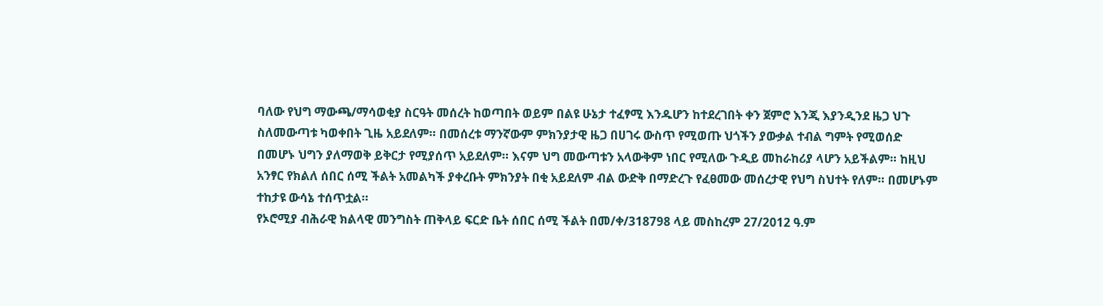ባለው የህግ ማውጫ/ማሳወቂያ ስርዓት መሰረት ከወጣበት ወይም በልዩ ሁኔታ ተፈፃሚ እንዱሆን ከተደረገበት ቀን ጀምሮ እንጂ እያንዲንደ ዜጋ ህጉ ስለመውጣቱ ካወቀበት ጊዜ አይደለም። በመሰረቱ ማንኛውም ምክንያታዊ ዜጋ በሀገሩ ውስጥ የሚወጡ ህጎችን ያውቃል ተብል ግምት የሚወሰድ በመሆኑ ህግን ያለማወቅ ይቅርታ የሚያሰጥ አይደለም። እናም ህግ መውጣቱን አላውቅም ነበር የሚለው ጉዲይ መከራከሪያ ላሆን አይችልም። ከዚህ አንፃር የክልለ ሰበር ሰሚ ችልት አመልካች ያቀረቡት ምክንያት በቂ አይደለም ብል ውድቅ በማድረጉ የፈፀመው መሰረታዊ የህግ ስህተት የለም። በመሆኑም ተከታዩ ውሳኔ ተሰጥቷል።
የኦሮሚያ ብሕራዊ ክልላዊ መንግስት ጠቅላይ ፍርድ ቤት ሰበር ሰሚ ችልት በመ/ቀ/318798 ላይ መስከረም 27/2012 ዓ.ም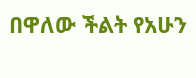በዋለው ችልት የአሁን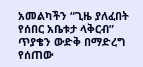አመልካችን “ጊዜ ያለፈበት የሰበር አቤቱታ ላቅርብ” ጥያቄን ውድቅ በማድረግ የሰጠው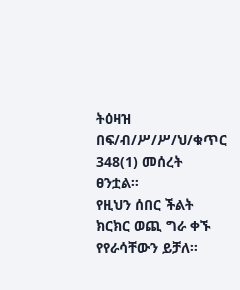ትዕዛዝ በፍ/ብ/ሥ/ሥ/ህ/ቁጥር 348(1) መሰረት ፀንቷል።
የዚህን ሰበር ችልት ክርክር ወጪ ግራ ቀኙ የየራሳቸውን ይቻለ።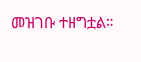መዝገቡ ተዘግቷል።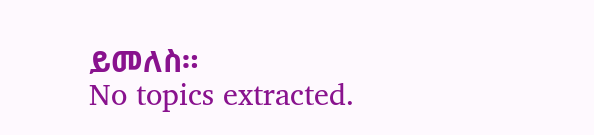ይመለስ።
No topics extracted.